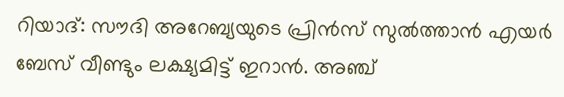റിയാദ്: സൗദി അറേബ്യയുടെ പ്രിൻസ് സുൽത്താൻ എയർ ബേസ് വീണ്ടും ലക്ഷ്യമിട്ട് ഇറാൻ. അഞ്ച്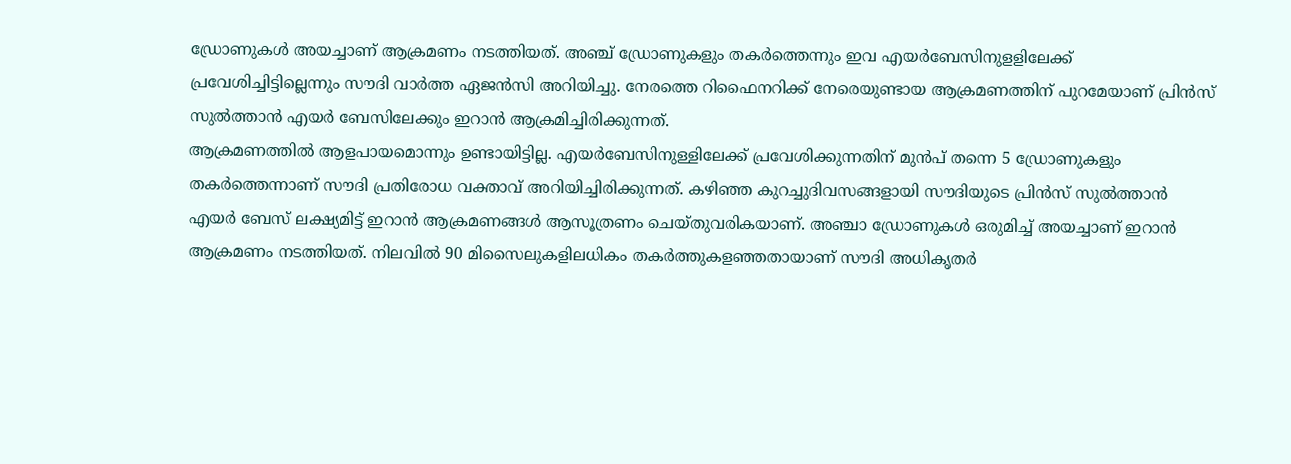ഡ്രോണുകൾ അയച്ചാണ് ആക്രമണം നടത്തിയത്. അഞ്ച് ഡ്രോണുകളും തകർത്തെന്നും ഇവ എയർബേസിനുളളിലേക്ക് പ്രവേശിച്ചിട്ടില്ലെന്നും സൗദി വാർത്ത ഏജൻസി അറിയിച്ചു. നേരത്തെ റിഫൈനറിക്ക് നേരെയുണ്ടായ ആക്രമണത്തിന് പുറമേയാണ് പ്രിൻസ് സുൽത്താൻ എയർ ബേസിലേക്കും ഇറാൻ ആക്രമിച്ചിരിക്കുന്നത്.
ആക്രമണത്തിൽ ആളപായമൊന്നും ഉണ്ടായിട്ടില്ല. എയർബേസിനുള്ളിലേക്ക് പ്രവേശിക്കുന്നതിന് മുൻപ് തന്നെ 5 ഡ്രോണുകളും തകർത്തെന്നാണ് സൗദി പ്രതിരോധ വക്താവ് അറിയിച്ചിരിക്കുന്നത്. കഴിഞ്ഞ കുറച്ചുദിവസങ്ങളായി സൗദിയുടെ പ്രിൻസ് സുൽത്താൻ എയർ ബേസ് ലക്ഷ്യമിട്ട് ഇറാൻ ആക്രമണങ്ങൾ ആസൂത്രണം ചെയ്തുവരികയാണ്. അഞ്ചാ ഡ്രോണുകൾ ഒരുമിച്ച് അയച്ചാണ് ഇറാൻ ആക്രമണം നടത്തിയത്. നിലവിൽ 90 മിസൈലുകളിലധികം തകർത്തുകളഞ്ഞതായാണ് സൗദി അധികൃതർ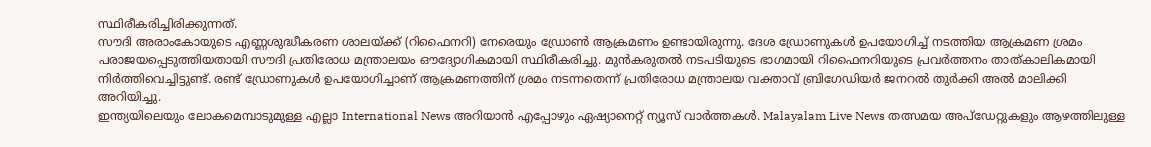സ്ഥിരീകരിച്ചിരിക്കുന്നത്.
സൗദി അരാംകോയുടെ എണ്ണശുദ്ധീകരണ ശാലയ്ക്ക് (റിഫൈനറി) നേരെയും ഡ്രോൺ ആക്രമണം ഉണ്ടായിരുന്നു. ദേശ ഡ്രോണുകൾ ഉപയോഗിച്ച് നടത്തിയ ആക്രമണ ശ്രമം പരാജയപ്പെടുത്തിയതായി സൗദി പ്രതിരോധ മന്ത്രാലയം ഔദ്യോഗികമായി സ്ഥിരീകരിച്ചു. മുൻകരുതൽ നടപടിയുടെ ഭാഗമായി റിഫൈനറിയുടെ പ്രവർത്തനം താത്കാലികമായി നിർത്തിവെച്ചിട്ടുണ്ട്. രണ്ട് ഡ്രോണുകൾ ഉപയോഗിച്ചാണ് ആക്രമണത്തിന് ശ്രമം നടന്നതെന്ന് പ്രതിരോധ മന്ത്രാലയ വക്താവ് ബ്രിഗേഡിയർ ജനറൽ തുർക്കി അൽ മാലിക്കി അറിയിച്ചു.
ഇന്ത്യയിലെയും ലോകമെമ്പാടുമുള്ള എല്ലാ International News അറിയാൻ എപ്പോഴും ഏഷ്യാനെറ്റ് ന്യൂസ് വാർത്തകൾ. Malayalam Live News തത്സമയ അപ്ഡേറ്റുകളും ആഴത്തിലുള്ള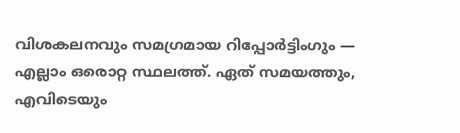വിശകലനവും സമഗ്രമായ റിപ്പോർട്ടിംഗും — എല്ലാം ഒരൊറ്റ സ്ഥലത്ത്. ഏത് സമയത്തും, എവിടെയും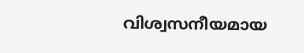വിശ്വസനീയമായ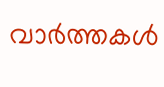വാർത്തകൾ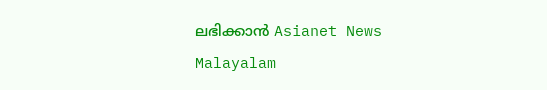ലഭിക്കാൻ Asianet News Malayalam